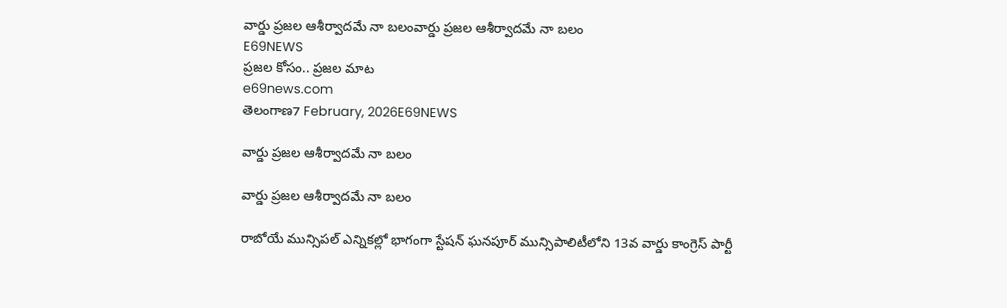వార్డు ప్రజల ఆశీర్వాదమే నా బలంవార్డు ప్రజల ఆశీర్వాదమే నా బలం
E69NEWS
ప్రజల కోసం.. ప్రజల మాట
e69news.com
తెలంగాణ7 February, 2026E69NEWS

వార్డు ప్రజల ఆశీర్వాదమే నా బలం

వార్డు ప్రజల ఆశీర్వాదమే నా బలం

రాబోయే మున్సిపల్ ఎన్నికల్లో భాగంగా స్టేషన్ ఘనపూర్ మున్సిపాలిటీలోని 13వ వార్డు కాంగ్రెస్ పార్టీ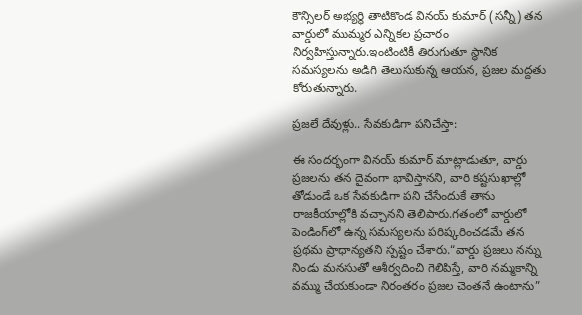కౌన్సిలర్ అభ్యర్థి తాటికొండ వినయ్ కుమార్ (సన్నీ) తన వార్డులో ముమ్మర ఎన్నికల ప్రచారం నిర్వహిస్తున్నారు.ఇంటింటికీ తిరుగుతూ స్థానిక సమస్యలను అడిగి తెలుసుకున్న ఆయన, ప్రజల మద్దతు కోరుతున్నారు.

ప్రజలే దేవుళ్లు.. సేవకుడిగా పనిచేస్తా:

ఈ సందర్భంగా వినయ్ కుమార్ మాట్లాడుతూ, వార్డు ప్రజలను తన దైవంగా భావిస్తానని, వారి కష్టసుఖాల్లో తోడుండే ఒక సేవకుడిగా పని చేసేందుకే తాను రాజకీయాల్లోకి వచ్చానని తెలిపారు.గతంలో వార్డులో పెండింగ్‌లో ఉన్న సమస్యలను పరిష్కరించడమే తన ప్రథమ ప్రాధాన్యతని స్పష్టం చేశారు.“వార్డు ప్రజలు నన్ను నిండు మనసుతో ఆశీర్వదించి గెలిపిస్తే, వారి నమ్మకాన్ని వమ్ము చేయకుండా నిరంతరం ప్రజల చెంతనే ఉంటాను”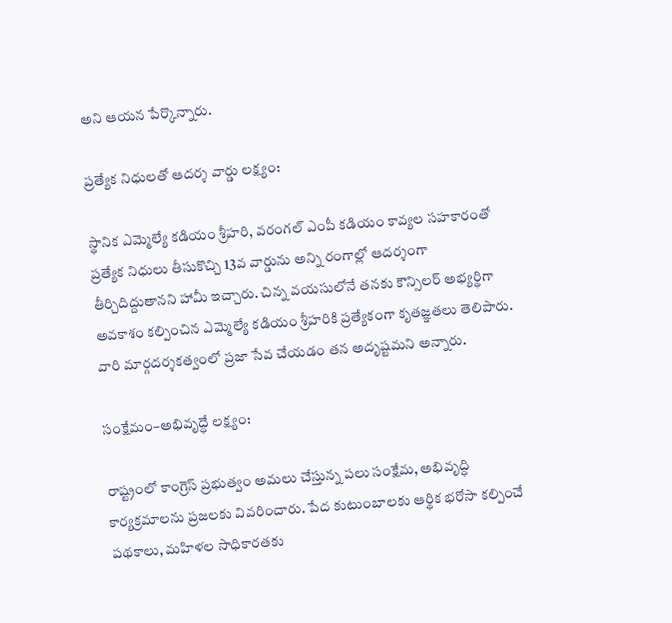అని ఆయన పేర్కొన్నారు.

ప్రత్యేక నిధులతో ఆదర్శ వార్డు లక్ష్యం:

స్థానిక ఎమ్మెల్యే కడియం శ్రీహరి, వరంగల్ ఎంపీ కడియం కావ్యల సహకారంతో ప్రత్యేక నిధులు తీసుకొచ్చి 13వ వార్డును అన్ని రంగాల్లో ఆదర్శంగా తీర్చిదిద్దుతానని హామీ ఇచ్చారు. చిన్న వయసులోనే తనకు కౌన్సిలర్ అభ్యర్థిగా అవకాశం కల్పించిన ఎమ్మెల్యే కడియం శ్రీహరికి ప్రత్యేకంగా కృతజ్ఞతలు తెలిపారు. వారి మార్గదర్శకత్వంలో ప్రజా సేవ చేయడం తన అదృష్టమని అన్నారు.

సంక్షేమం–అభివృద్ధే లక్ష్యం:

రాష్ట్రంలో కాంగ్రెస్ ప్రభుత్వం అమలు చేస్తున్న పలు సంక్షేమ, అభివృద్ధి కార్యక్రమాలను ప్రజలకు వివరించారు. పేద కుటుంబాలకు ఆర్థిక భరోసా కల్పించే పథకాలు, మహిళల సాధికారతకు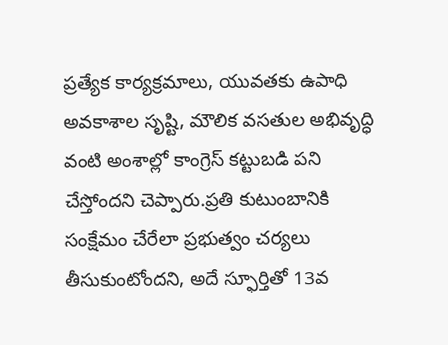ప్రత్యేక కార్యక్రమాలు, యువతకు ఉపాధి అవకాశాల సృష్టి, మౌలిక వసతుల అభివృద్ధి వంటి అంశాల్లో కాంగ్రెస్ కట్టుబడి పని చేస్తోందని చెప్పారు.ప్రతి కుటుంబానికి సంక్షేమం చేరేలా ప్రభుత్వం చర్యలు తీసుకుంటోందని, అదే స్ఫూర్తితో 13వ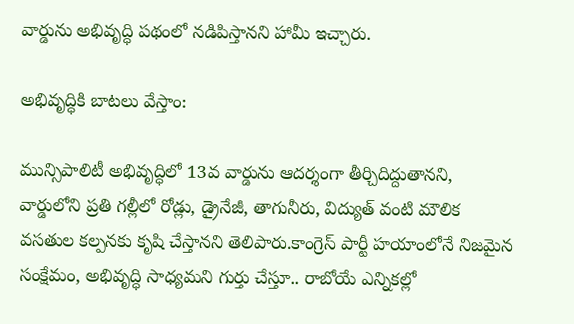వార్డును అభివృద్ధి పథంలో నడిపిస్తానని హామీ ఇచ్చారు.

అభివృద్ధికి బాటలు వేస్తాం:

మున్సిపాలిటీ అభివృద్ధిలో 13వ వార్డును ఆదర్శంగా తీర్చిదిద్దుతానని, వార్డులోని ప్రతి గల్లీలో రోడ్లు, డ్రైనేజీ, తాగునీరు, విద్యుత్ వంటి మౌలిక వసతుల కల్పనకు కృషి చేస్తానని తెలిపారు.కాంగ్రెస్ పార్టీ హయాంలోనే నిజమైన సంక్షేమం, అభివృద్ధి సాధ్యమని గుర్తు చేస్తూ.. రాబోయే ఎన్నికల్లో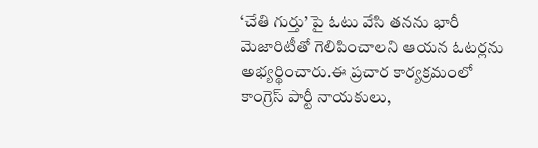‘చేతి గుర్తు’ పై ఓటు వేసి తనను భారీ మెజారిటీతో గెలిపించాలని ఆయన ఓటర్లను అభ్యర్థించారు.ఈ ప్రచార కార్యక్రమంలో కాంగ్రెస్ పార్టీ నాయకులు,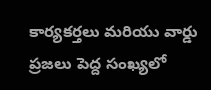కార్యకర్తలు మరియు వార్డు ప్రజలు పెద్ద సంఖ్యలో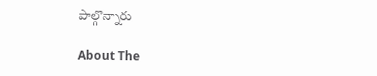పాల్గొన్నారు

About The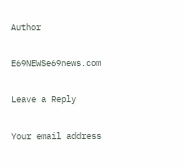Author

E69NEWSe69news.com

Leave a Reply

Your email address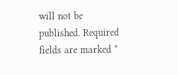will not be published. Required fields are marked *